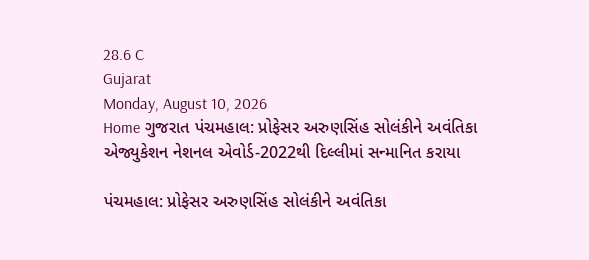28.6 C
Gujarat
Monday, August 10, 2026
Home ગુજરાત પંચમહાલ: પ્રોફેસર અરુણસિંહ સોલંકીને અવંતિકા એજ્યુકેશન નેશનલ એવોર્ડ-2022થી દિલ્લીમાં સન્માનિત કરાયા

પંચમહાલ: પ્રોફેસર અરુણસિંહ સોલંકીને અવંતિકા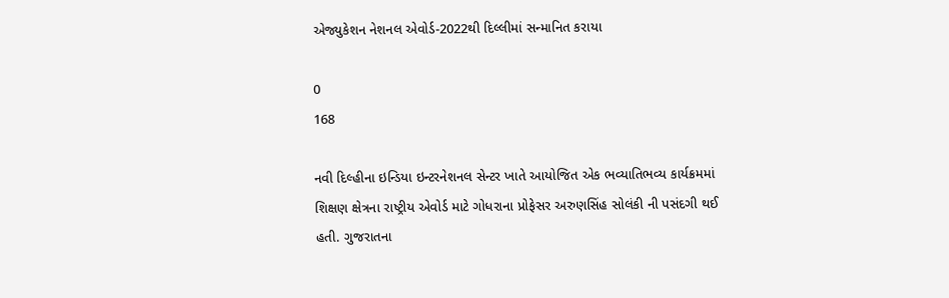એજ્યુકેશન નેશનલ એવોર્ડ-2022થી દિલ્લીમાં સન્માનિત કરાયા

0
168

નવી દિલ્હીના ઇન્ડિયા ઇન્ટરનેશનલ સેન્ટર ખાતે આયોજિત એક ભવ્યાતિભવ્ય કાર્યક્રમમાં શિક્ષણ ક્ષેત્રના રાષ્ટ્રીય એવોર્ડ માટે ગોધરાના પ્રોફેસર અરુણસિંહ સોલંકી ની પસંદગી થઈ હતી. ગુજરાતના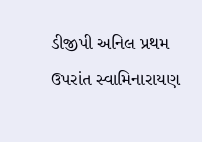ડીજીપી અનિલ પ્રથમ ઉપરાંત સ્વામિનારાયણ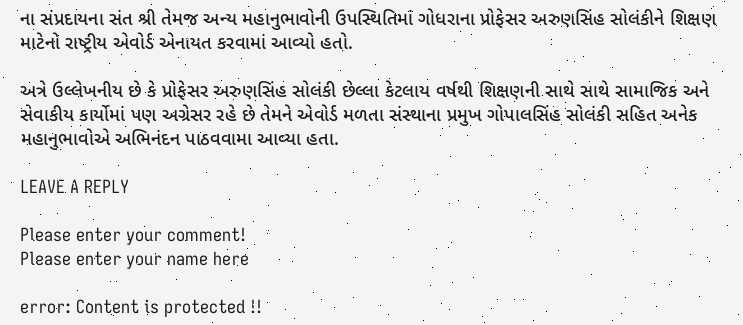ના સંપ્રદાયના સંત શ્રી તેમજ અન્ય મહાનુભાવોની ઉપસ્થિતિમાં ગોધરાના પ્રોફેસર અરુણસિંહ સોલંકીને શિક્ષણ માટેનો રાષ્ટ્રીય એવોર્ડ એનાયત કરવામાં આવ્યો હતો.

અત્રે ઉલ્લેખનીય છે કે પ્રોફેસર અરુણસિંહ સોલંકી છેલ્લા કેટલાય વર્ષથી શિક્ષણની સાથે સાથે સામાજિક અને સેવાકીય કાર્યોમાં પણ અગ્રેસર રહે છે તેમને એવોર્ડ મળતા સંસ્થાના પ્રમુખ ગોપાલસિંહ સોલંકી સહિત અનેક મહાનુભાવોએ અભિનંદન પાઠવવામા આવ્યા હતા.

LEAVE A REPLY

Please enter your comment!
Please enter your name here

error: Content is protected !!